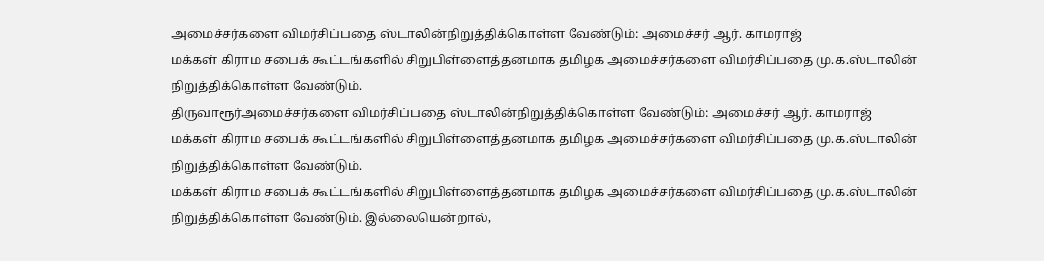அமைச்சர்களை விமர்சிப்பதை ஸ்டாலின்நிறுத்திக்கொள்ள வேண்டும்: அமைச்சர் ஆர். காமராஜ்
மக்கள் கிராம சபைக் கூட்டங்களில் சிறுபிள்ளைத்தனமாக தமிழக அமைச்சர்களை விமர்சிப்பதை மு.க.ஸ்டாலின் நிறுத்திக்கொள்ள வேண்டும்.
திருவாரூர்அமைச்சர்களை விமர்சிப்பதை ஸ்டாலின்நிறுத்திக்கொள்ள வேண்டும்: அமைச்சர் ஆர். காமராஜ்
மக்கள் கிராம சபைக் கூட்டங்களில் சிறுபிள்ளைத்தனமாக தமிழக அமைச்சர்களை விமர்சிப்பதை மு.க.ஸ்டாலின் நிறுத்திக்கொள்ள வேண்டும்.
மக்கள் கிராம சபைக் கூட்டங்களில் சிறுபிள்ளைத்தனமாக தமிழக அமைச்சர்களை விமர்சிப்பதை மு.க.ஸ்டாலின் நிறுத்திக்கொள்ள வேண்டும். இல்லையென்றால்,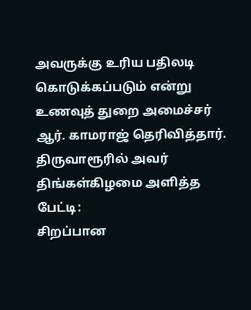அவருக்கு உரிய பதிலடி கொடுக்கப்படும் என்று உணவுத் துறை அமைச்சர் ஆர். காமராஜ் தெரிவித்தார்.
திருவாரூரில் அவர் திங்கள்கிழமை அளித்த பேட்டி:
சிறப்பான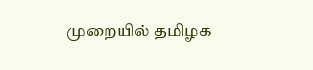முறையில் தமிழக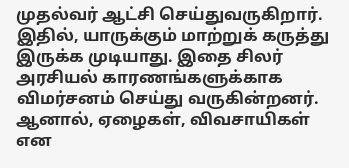முதல்வர் ஆட்சி செய்துவருகிறார். இதில், யாருக்கும் மாற்றுக் கருத்து இருக்க முடியாது. இதை சிலர் அரசியல் காரணங்களுக்காக விமர்சனம் செய்து வருகின்றனர். ஆனால், ஏழைகள், விவசாயிகள் என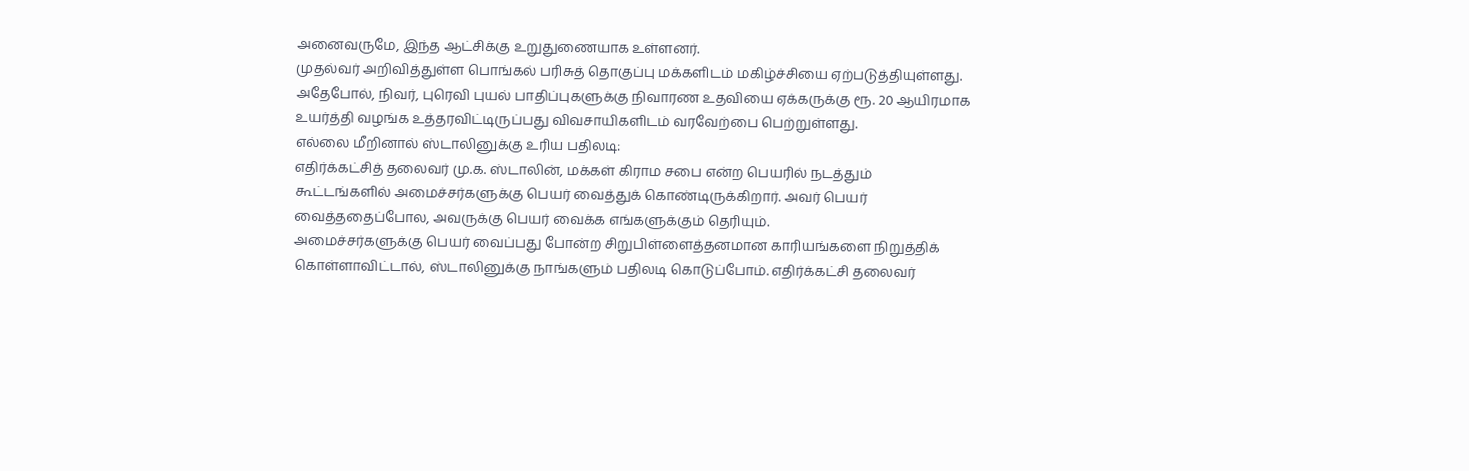அனைவருமே, இந்த ஆட்சிக்கு உறுதுணையாக உள்ளனர்.
முதல்வர் அறிவித்துள்ள பொங்கல் பரிசுத் தொகுப்பு மக்களிடம் மகிழ்ச்சியை ஏற்படுத்தியுள்ளது. அதேபோல், நிவர், புரெவி புயல் பாதிப்புகளுக்கு நிவாரண உதவியை ஏக்கருக்கு ரூ. 20 ஆயிரமாக உயர்த்தி வழங்க உத்தரவிட்டிருப்பது விவசாயிகளிடம் வரவேற்பை பெற்றுள்ளது.
எல்லை மீறினால் ஸ்டாலினுக்கு உரிய பதிலடி:
எதிர்க்கட்சித் தலைவர் மு.க. ஸ்டாலின், மக்கள் கிராம சபை என்ற பெயரில் நடத்தும் கூட்டங்களில் அமைச்சர்களுக்கு பெயர் வைத்துக் கொண்டிருக்கிறார். அவர் பெயர் வைத்ததைப்போல, அவருக்கு பெயர் வைக்க எங்களுக்கும் தெரியும்.
அமைச்சர்களுக்கு பெயர் வைப்பது போன்ற சிறுபிள்ளைத்தனமான காரியங்களை நிறுத்திக் கொள்ளாவிட்டால், ஸ்டாலினுக்கு நாங்களும் பதிலடி கொடுப்போம். எதிர்க்கட்சி தலைவர்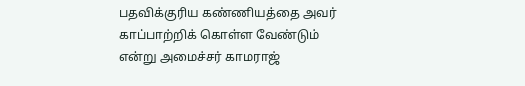பதவிக்குரிய கண்ணியத்தை அவர் காப்பாற்றிக் கொள்ள வேண்டும் என்று அமைச்சர் காமராஜ்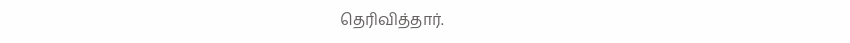தெரிவித்தார்.